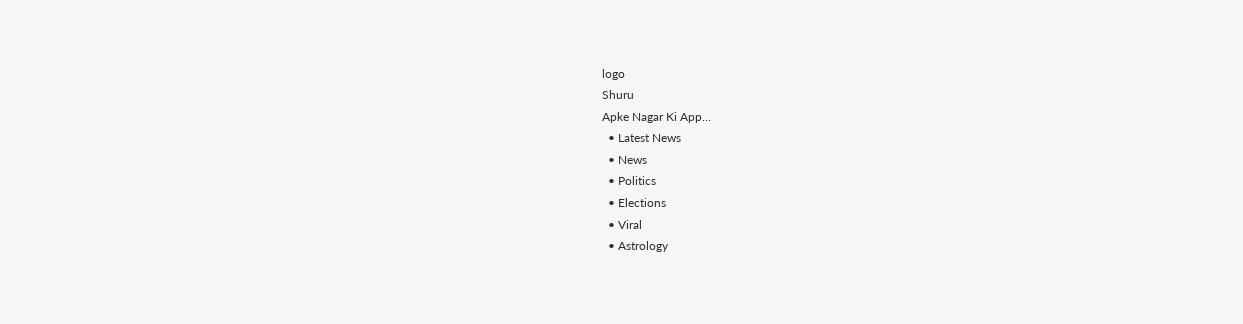logo
Shuru
Apke Nagar Ki App…
  • Latest News
  • News
  • Politics
  • Elections
  • Viral
  • Astrology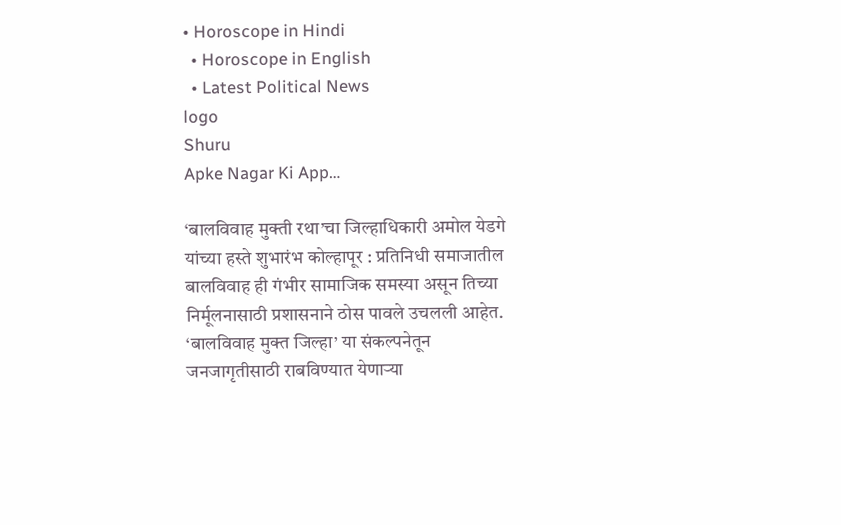• Horoscope in Hindi
  • Horoscope in English
  • Latest Political News
logo
Shuru
Apke Nagar Ki App…

‘बालविवाह मुक्ती रथा’चा जिल्हाधिकारी अमोल येडगे यांच्या हस्ते शुभारंभ कोल्हापूर : प्रतिनिधी समाजातील बालविवाह ही गंभीर सामाजिक समस्या असून तिच्या निर्मूलनासाठी प्रशासनाने ठोस पावले उचलली आहेत. ‘बालविवाह मुक्त जिल्हा’ या संकल्पनेतून जनजागृतीसाठी राबविण्यात येणाऱ्या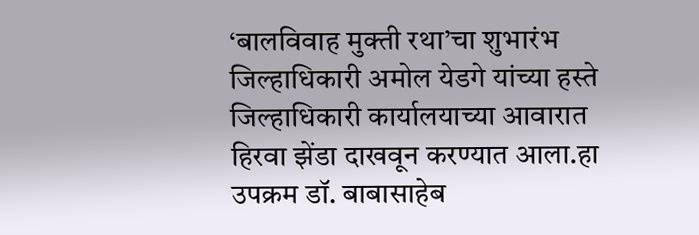‘बालविवाह मुक्ती रथा’चा शुभारंभ जिल्हाधिकारी अमोल येडगे यांच्या हस्ते जिल्हाधिकारी कार्यालयाच्या आवारात हिरवा झेंडा दाखवून करण्यात आला.हा उपक्रम डॉ. बाबासाहेब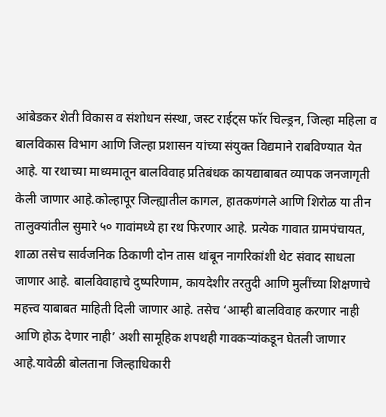आंबेडकर शेती विकास व संशोधन संस्था, जस्ट राईट्स फॉर चिल्ड्रन, जिल्हा महिला व बालविकास विभाग आणि जिल्हा प्रशासन यांच्या संयुक्त विद्यमाने राबविण्यात येत आहे. या रथाच्या माध्यमातून बालविवाह प्रतिबंधक कायद्याबाबत व्यापक जनजागृती केली जाणार आहे.कोल्हापूर जिल्ह्यातील कागल, हातकणंगले आणि शिरोळ या तीन तालुक्यांतील सुमारे ५० गावांमध्ये हा रथ फिरणार आहे. प्रत्येक गावात ग्रामपंचायत, शाळा तसेच सार्वजनिक ठिकाणी दोन तास थांबून नागरिकांशी थेट संवाद साधला जाणार आहे. बालविवाहाचे दुष्परिणाम, कायदेशीर तरतुदी आणि मुलींच्या शिक्षणाचे महत्त्व याबाबत माहिती दिली जाणार आहे. तसेच ‘आम्ही बालविवाह करणार नाही आणि होऊ देणार नाही’ अशी सामूहिक शपथही गावकऱ्यांकडून घेतली जाणार आहे.यावेळी बोलताना जिल्हाधिकारी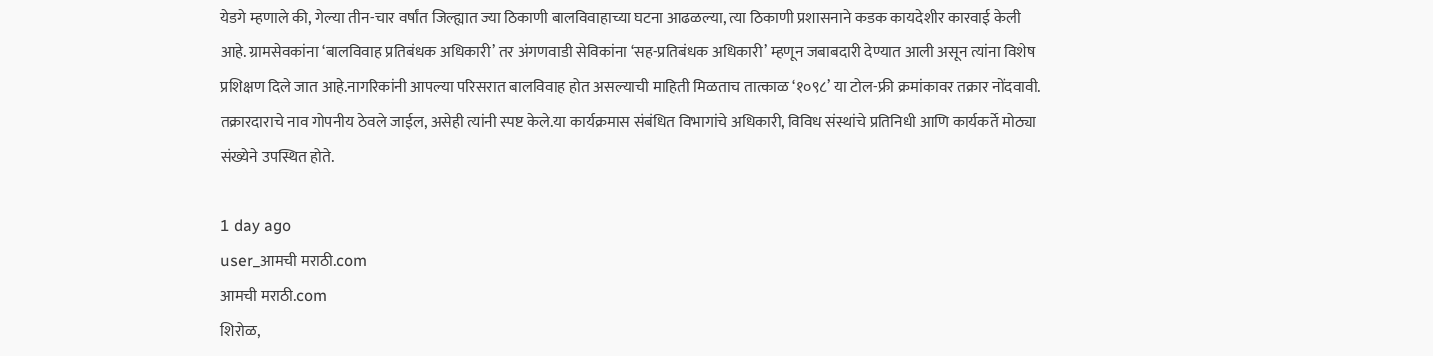येडगे म्हणाले की, गेल्या तीन-चार वर्षांत जिल्ह्यात ज्या ठिकाणी बालविवाहाच्या घटना आढळल्या, त्या ठिकाणी प्रशासनाने कडक कायदेशीर कारवाई केली आहे. ग्रामसेवकांना ‘बालविवाह प्रतिबंधक अधिकारी’ तर अंगणवाडी सेविकांना ‘सह-प्रतिबंधक अधिकारी’ म्हणून जबाबदारी देण्यात आली असून त्यांना विशेष प्रशिक्षण दिले जात आहे.नागरिकांनी आपल्या परिसरात बालविवाह होत असल्याची माहिती मिळताच तात्काळ ‘१०९८’ या टोल-फ्री क्रमांकावर तक्रार नोंदवावी. तक्रारदाराचे नाव गोपनीय ठेवले जाईल, असेही त्यांनी स्पष्ट केले.या कार्यक्रमास संबंधित विभागांचे अधिकारी, विविध संस्थांचे प्रतिनिधी आणि कार्यकर्ते मोठ्या संख्येने उपस्थित होते.

1 day ago
user_आमची मराठी.com
आमची मराठी.com
शिरोळ,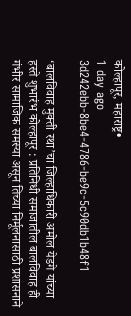कोल्हापूर, महाराष्ट्र•
1 day ago
3d242ebb-8be4-4786-be9c-5c90db1b48f1

‘बालविवाह मुक्ती रथा’चा जिल्हाधिकारी अमोल येडगे यांच्या हस्ते शुभारंभ कोल्हापूर : प्रतिनिधी समाजातील बालविवाह ही गंभीर सामाजिक समस्या असून तिच्या निर्मूलनासाठी प्रशासनाने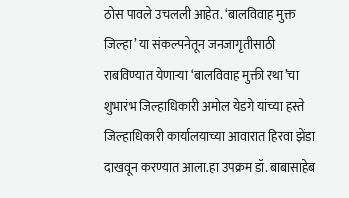ठोस पावले उचलली आहेत. ‘बालविवाह मुक्त जिल्हा’ या संकल्पनेतून जनजागृतीसाठी राबविण्यात येणाऱ्या ‘बालविवाह मुक्ती रथा’चा शुभारंभ जिल्हाधिकारी अमोल येडगे यांच्या हस्ते जिल्हाधिकारी कार्यालयाच्या आवारात हिरवा झेंडा दाखवून करण्यात आला.हा उपक्रम डॉ. बाबासाहेब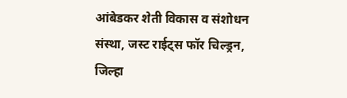आंबेडकर शेती विकास व संशोधन संस्था, जस्ट राईट्स फॉर चिल्ड्रन, जिल्हा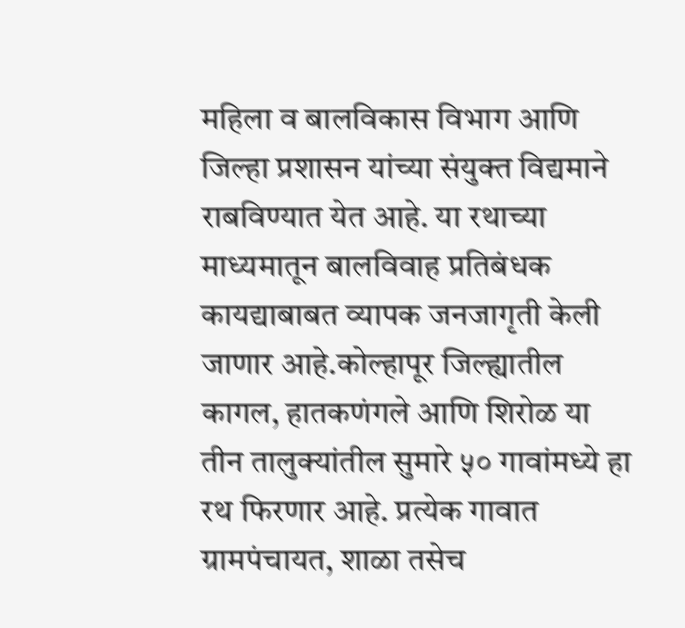महिला व बालविकास विभाग आणि जिल्हा प्रशासन यांच्या संयुक्त विद्यमाने राबविण्यात येत आहे. या रथाच्या माध्यमातून बालविवाह प्रतिबंधक कायद्याबाबत व्यापक जनजागृती केली जाणार आहे.कोल्हापूर जिल्ह्यातील कागल, हातकणंगले आणि शिरोळ या तीन तालुक्यांतील सुमारे ५० गावांमध्ये हा रथ फिरणार आहे. प्रत्येक गावात ग्रामपंचायत, शाळा तसेच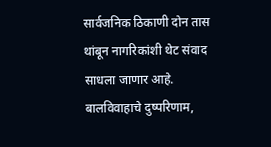सार्वजनिक ठिकाणी दोन तास थांबून नागरिकांशी थेट संवाद साधला जाणार आहे. बालविवाहाचे दुष्परिणाम,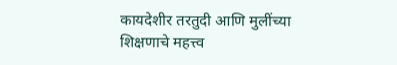कायदेशीर तरतुदी आणि मुलींच्या शिक्षणाचे महत्त्व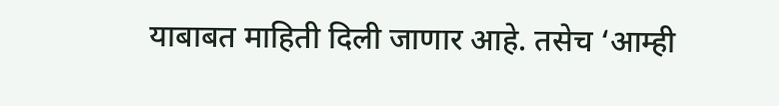याबाबत माहिती दिली जाणार आहे. तसेच ‘आम्ही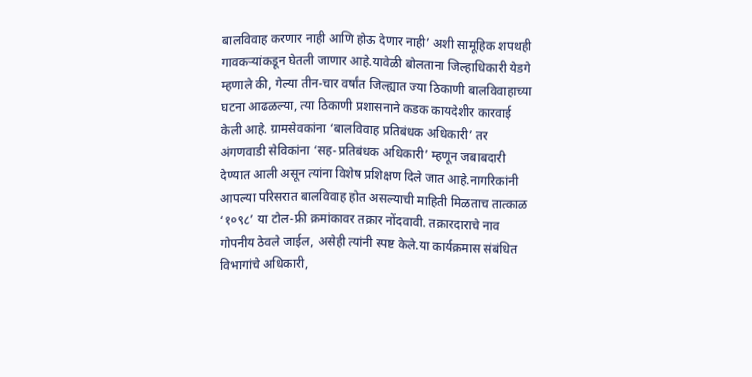बालविवाह करणार नाही आणि होऊ देणार नाही’ अशी सामूहिक शपथही गावकऱ्यांकडून घेतली जाणार आहे.यावेळी बोलताना जिल्हाधिकारी येडगे म्हणाले की, गेल्या तीन-चार वर्षांत जिल्ह्यात ज्या ठिकाणी बालविवाहाच्या घटना आढळल्या, त्या ठिकाणी प्रशासनाने कडक कायदेशीर कारवाई केली आहे. ग्रामसेवकांना ‘बालविवाह प्रतिबंधक अधिकारी’ तर अंगणवाडी सेविकांना ‘सह-प्रतिबंधक अधिकारी’ म्हणून जबाबदारी देण्यात आली असून त्यांना विशेष प्रशिक्षण दिले जात आहे.नागरिकांनी आपल्या परिसरात बालविवाह होत असल्याची माहिती मिळताच तात्काळ ‘१०९८’ या टोल-फ्री क्रमांकावर तक्रार नोंदवावी. तक्रारदाराचे नाव गोपनीय ठेवले जाईल, असेही त्यांनी स्पष्ट केले.या कार्यक्रमास संबंधित विभागांचे अधिकारी,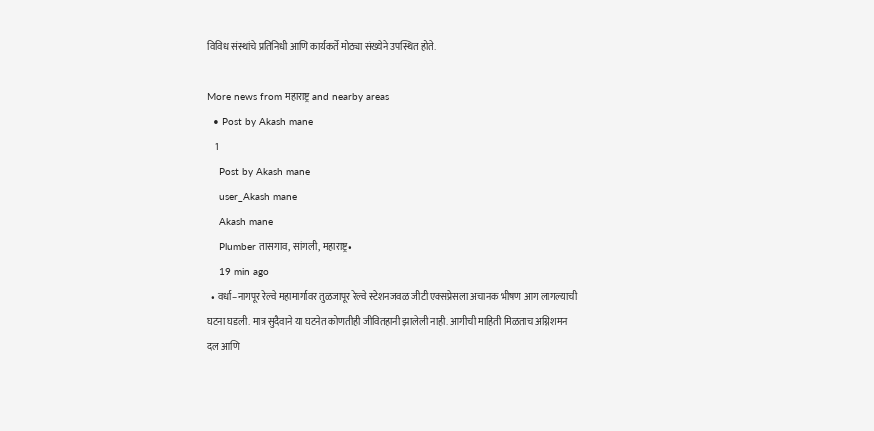विविध संस्थांचे प्रतिनिधी आणि कार्यकर्ते मोठ्या संख्येने उपस्थित होते.

More news from महाराष्ट्र and nearby areas
  • Post by Akash mane
    1
    Post by Akash mane
    user_Akash mane
    Akash mane
    Plumber तासगाव, सांगली, महाराष्ट्र•
    19 min ago
  • वर्धा–नागपूर रेल्वे महामार्गावर तुळजापूर रेल्वे स्टेशनजवळ जीटी एक्सप्रेसला अचानक भीषण आग लागल्याची घटना घडली. मात्र सुदैवाने या घटनेत कोणतीही जीवितहानी झालेली नाही. आगीची माहिती मिळताच अग्निशमन दल आणि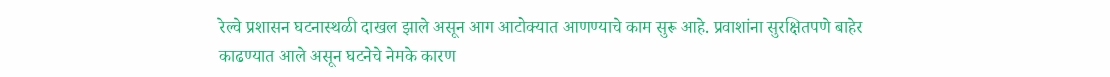रेल्वे प्रशासन घटनास्थळी दाखल झाले असून आग आटोक्यात आणण्याचे काम सुरू आहे. प्रवाशांना सुरक्षितपणे बाहेर काढण्यात आले असून घटनेचे नेमके कारण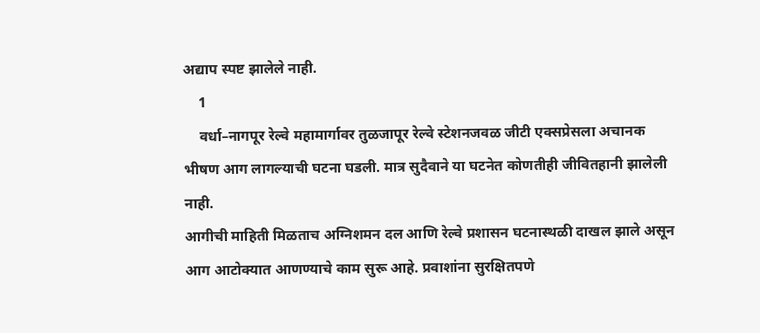अद्याप स्पष्ट झालेले नाही.
    1
    वर्धा–नागपूर रेल्वे महामार्गावर तुळजापूर रेल्वे स्टेशनजवळ जीटी एक्सप्रेसला अचानक भीषण आग लागल्याची घटना घडली. मात्र सुदैवाने या घटनेत कोणतीही जीवितहानी झालेली नाही.
आगीची माहिती मिळताच अग्निशमन दल आणि रेल्वे प्रशासन घटनास्थळी दाखल झाले असून आग आटोक्यात आणण्याचे काम सुरू आहे. प्रवाशांना सुरक्षितपणे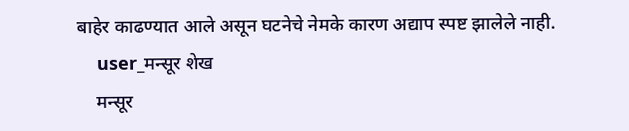बाहेर काढण्यात आले असून घटनेचे नेमके कारण अद्याप स्पष्ट झालेले नाही.
    user_मन्सूर शेख
    मन्सूर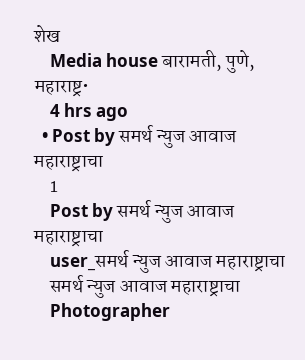शेख
    Media house बारामती, पुणे, महाराष्ट्र•
    4 hrs ago
  • Post by समर्थ न्युज आवाज महाराष्ट्राचा
    1
    Post by समर्थ न्युज आवाज महाराष्ट्राचा
    user_समर्थ न्युज आवाज महाराष्ट्राचा
    समर्थ न्युज आवाज महाराष्ट्राचा
    Photographer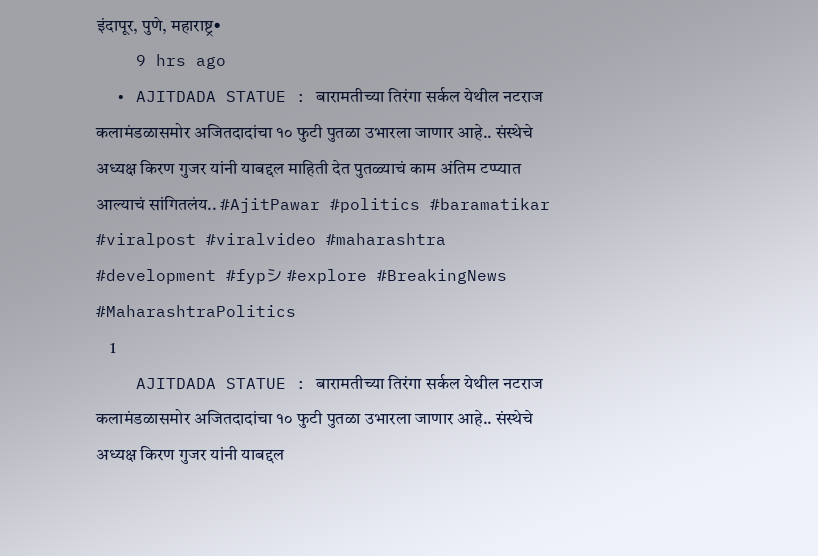इंदापूर, पुणे, महाराष्ट्र•
    9 hrs ago
  • AJITDADA STATUE : बारामतीच्या तिरंगा सर्कल येथील नटराज कलामंडळासमोर अजितदादांचा १० फुटी पुतळा उभारला जाणार आहे.. संस्थेचे अध्यक्ष किरण गुजर यांनी याबद्दल माहिती देत पुतळ्याचं काम अंतिम टप्प्यात आल्याचं सांगितलंय.. #AjitPawar #politics #baramatikar #viralpost #viralvideo #maharashtra #development #fypシ #explore #BreakingNews #MaharashtraPolitics
    1
    AJITDADA STATUE : बारामतीच्या तिरंगा सर्कल येथील नटराज कलामंडळासमोर अजितदादांचा १० फुटी पुतळा उभारला जाणार आहे.. संस्थेचे अध्यक्ष किरण गुजर यांनी याबद्दल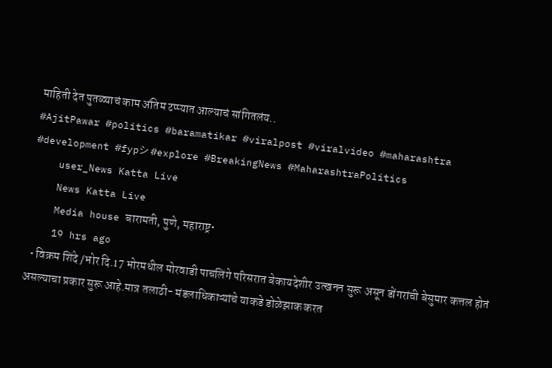माहिती देत पुतळ्याचं काम अंतिम टप्प्यात आल्याचं सांगितलंय..
#AjitPawar #politics #baramatikar #viralpost #viralvideo #maharashtra #development #fypシ #explore #BreakingNews #MaharashtraPolitics
    user_News Katta Live
    News Katta Live
    Media house बारामती, पुणे, महाराष्ट्र•
    19 hrs ago
  • विक्रम शिंदे /भोर दि.17 भोरमधील मोरवाडी पाचलिंगे परिसरात बेकायदेशीर उत्खनन सुरू असून डोंगरांची बेसुमार कत्तल होतं असल्याचा प्रकार सुरू आहे.मात्र तलाठी- मंडलाधिकाऱ्यांचे याकडे डोळेझाक करत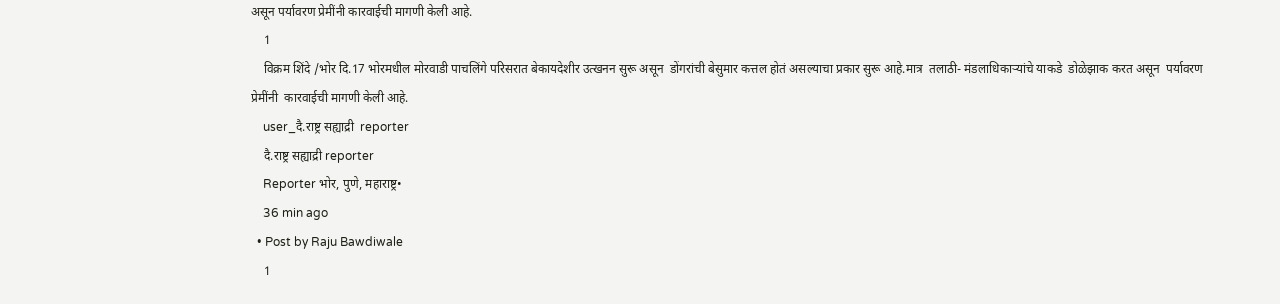असून पर्यावरण प्रेमींनी कारवाईची मागणी केली आहे.
    1
    विक्रम शिंदे /भोर दि.17 भोरमधील मोरवाडी पाचलिंगे परिसरात बेकायदेशीर उत्खनन सुरू असून  डोंगरांची बेसुमार कत्तल होतं असल्याचा प्रकार सुरू आहे.मात्र  तलाठी- मंडलाधिकाऱ्यांचे याकडे  डोळेझाक करत असून  पर्यावरण प्रेमींनी  कारवाईची मागणी केली आहे.
    user_दै.राष्ट्र सह्याद्री  reporter
    दै.राष्ट्र सह्याद्री reporter
    Reporter भोर, पुणे, महाराष्ट्र•
    36 min ago
  • Post by Raju Bawdiwale
    1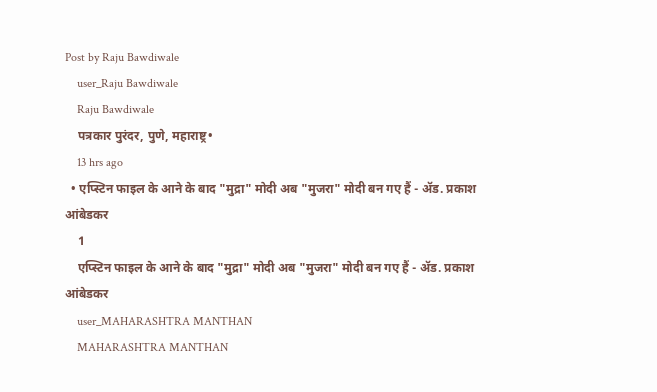Post by Raju Bawdiwale
    user_Raju Bawdiwale
    Raju Bawdiwale
    पत्रकार पुरंदर, पुणे, महाराष्ट्र•
    13 hrs ago
  • एप्स्टिन फाइल के आने के बाद "मुद्रा" मोदी अब "मुजरा" मोदी बन गए हैं - ॲड. प्रकाश आंबेडकर
    1
    एप्स्टिन फाइल के आने के बाद "मुद्रा" मोदी अब "मुजरा" मोदी बन गए हैं - ॲड. प्रकाश आंबेडकर
    user_MAHARASHTRA MANTHAN
    MAHARASHTRA MANTHAN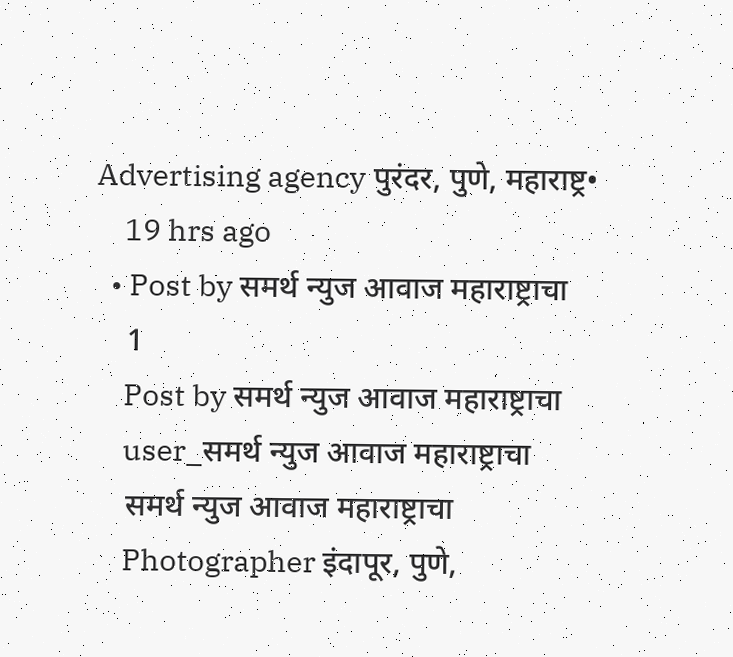Advertising agency पुरंदर, पुणे, महाराष्ट्र•
    19 hrs ago
  • Post by समर्थ न्युज आवाज महाराष्ट्राचा
    1
    Post by समर्थ न्युज आवाज महाराष्ट्राचा
    user_समर्थ न्युज आवाज महाराष्ट्राचा
    समर्थ न्युज आवाज महाराष्ट्राचा
    Photographer इंदापूर, पुणे,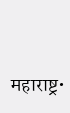महाराष्ट्र•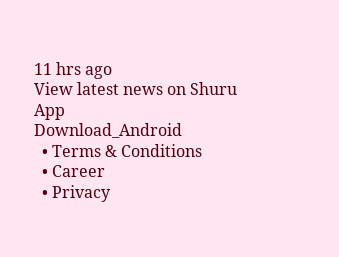11 hrs ago
View latest news on Shuru App
Download_Android
  • Terms & Conditions
  • Career
  • Privacy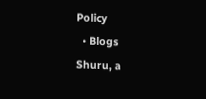Policy
  • Blogs
Shuru, a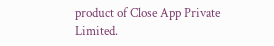product of Close App Private Limited.